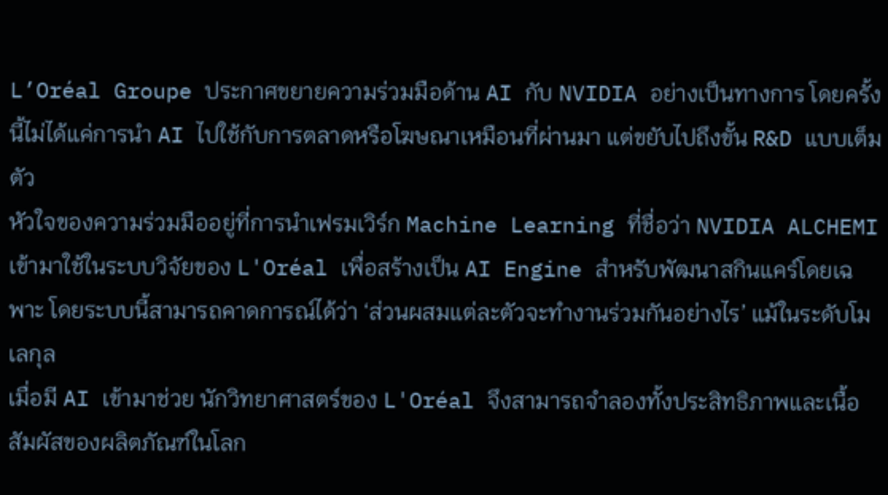L’Oréal Groupe ประกาศขยายความร่วมมือด้าน AI กับ NVIDIA อย่างเป็นทางการ โดยครั้งนี้ไม่ได้แค่การนำ AI ไปใช้กับการตลาดหรือโฆษณาเหมือนที่ผ่านมา แต่ขยับไปถึงขั้น R&D แบบเต็มตัว
หัวใจของความร่วมมืออยู่ที่การนำเฟรมเวิร์ก Machine Learning ที่ชื่อว่า NVIDIA ALCHEMI เข้ามาใช้ในระบบวิจัยของ L'Oréal เพื่อสร้างเป็น AI Engine สำหรับพัฒนาสกินแคร์โดยเฉพาะ โดยระบบนี้สามารถคาดการณ์ได้ว่า ‘ส่วนผสมแต่ละตัวจะทำงานร่วมกันอย่างไร’ แม้ในระดับโมเลกุล
เมื่อมี AI เข้ามาช่วย นักวิทยาศาสตร์ของ L'Oréal จึงสามารถจำลองทั้งประสิทธิภาพและเนื้อสัมผัสของผลิตภัณฑ์ในโลก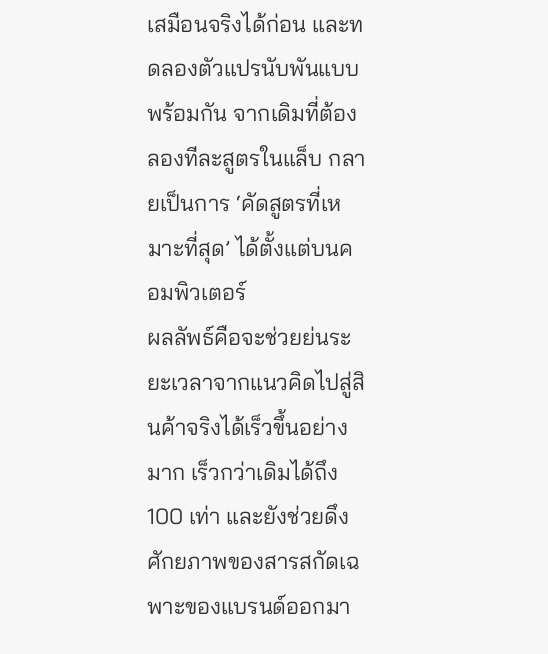เสมือนจริงได้ก่อน และทดลองตัวแปรนับพันแบบพร้อมกัน จากเดิมที่ต้องลองทีละสูตรในแล็บ กลายเป็นการ ‘คัดสูตรที่เหมาะที่สุด’ ได้ตั้งแต่บนคอมพิวเตอร์
ผลลัพธ์คือจะช่วยย่นระยะเวลาจากแนวคิดไปสู่สินค้าจริงได้เร็วขึ้นอย่างมาก เร็วกว่าเดิมได้ถึง 100 เท่า และยังช่วยดึงศักยภาพของสารสกัดเฉพาะของแบรนด์ออกมา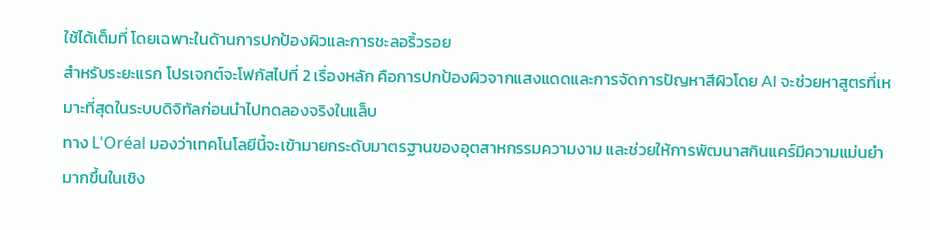ใช้ได้เต็มที่ โดยเฉพาะในด้านการปกป้องผิวและการชะลอริ้วรอย
สำหรับระยะแรก โปรเจกต์จะโฟกัสไปที่ 2 เรื่องหลัก คือการปกป้องผิวจากแสงแดดและการจัดการปัญหาสีผิวโดย AI จะช่วยหาสูตรที่เหมาะที่สุดในระบบดิจิทัลก่อนนำไปทดลองจริงในแล็บ
ทาง L'Oréal มองว่าเทคโนโลยีนี้จะเข้ามายกระดับมาตรฐานของอุตสาหกรรมความงาม และช่วยให้การพัฒนาสกินแคร์มีความแม่นยำมากขึ้นในเชิง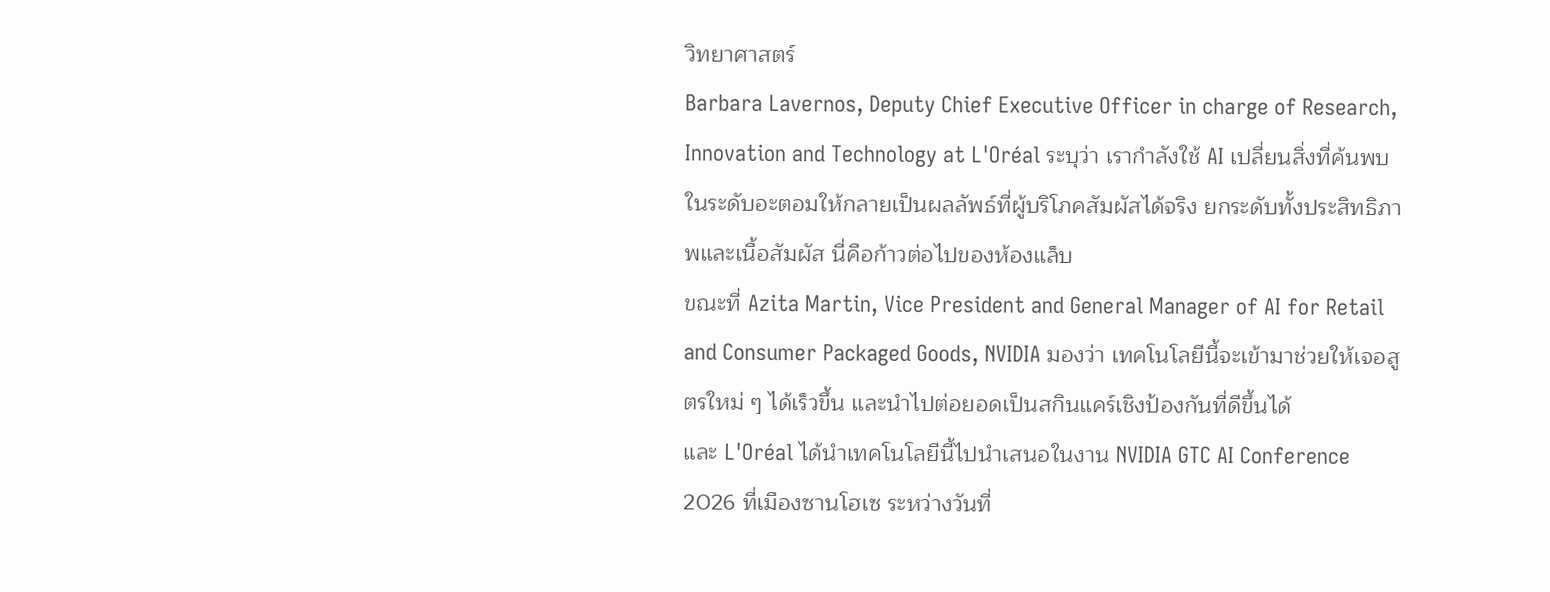วิทยาศาสตร์
Barbara Lavernos, Deputy Chief Executive Officer in charge of Research, Innovation and Technology at L'Oréal ระบุว่า เรากำลังใช้ AI เปลี่ยนสิ่งที่ค้นพบในระดับอะตอมให้กลายเป็นผลลัพธ์ที่ผู้บริโภคสัมผัสได้จริง ยกระดับทั้งประสิทธิภาพและเนื้อสัมผัส นี่คือก้าวต่อไปของห้องแล็บ
ขณะที่ Azita Martin, Vice President and General Manager of AI for Retail and Consumer Packaged Goods, NVIDIA มองว่า เทคโนโลยีนี้จะเข้ามาช่วยให้เจอสูตรใหม่ ๆ ได้เร็วขึ้น และนำไปต่อยอดเป็นสกินแคร์เชิงป้องกันที่ดีขึ้นได้
และ L'Oréal ได้นำเทคโนโลยีนี้ไปนำเสนอในงาน NVIDIA GTC AI Conference 2026 ที่เมืองซานโฮเซ ระหว่างวันที่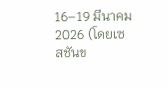16–19 มีนาคม 2026 (โดยเซสชันข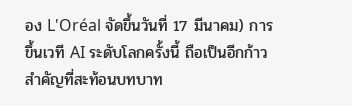อง L'Oréal จัดขึ้นวันที่ 17 มีนาคม) การขึ้นเวที AI ระดับโลกครั้งนี้ ถือเป็นอีกก้าวสำคัญที่สะท้อนบทบาท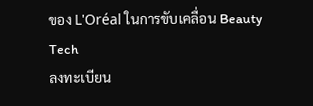ของ L'Oréal ในการขับเคลื่อน Beauty Tech
ลงทะเบียน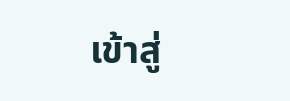เข้าสู่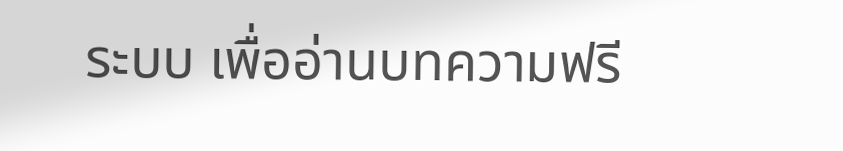ระบบ เพื่ออ่านบทความฟรี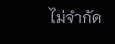ไม่จำกัด